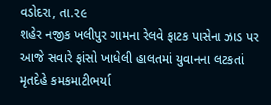વડોદરા, તા.૨૯
શહેર નજીક ખલીપુર ગામના રેલવે ફાટક પાસેના ઝાડ પર આજે સવારે ફાંસો ખાધેલી હાલતમાં યુવાનના લટકતાં મૃતદેહે કમકમાટીભર્યા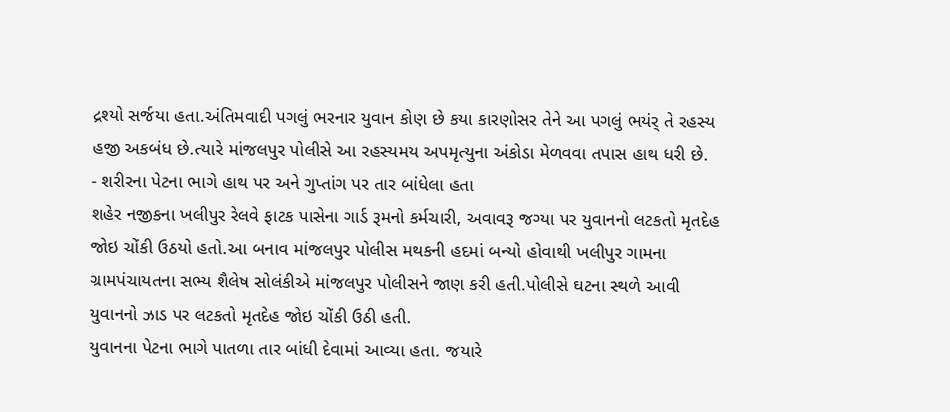દ્રશ્યો સર્જયા હતા.અંતિમવાદી પગલું ભરનાર યુવાન કોણ છે કયા કારણોસર તેને આ પગલું ભયંર્ તે રહસ્ય હજી અકબંધ છે.ત્યારે માંજલપુર પોલીસે આ રહસ્યમય અપમૃત્યુના અંકોડા મેળવવા તપાસ હાથ ધરી છે.
- શરીરના પેટના ભાગે હાથ પર અને ગુપ્તાંગ પર તાર બાંધેલા હતા
શહેર નજીકના ખલીપુર રેલવે ફાટક પાસેના ગાર્ડ રૂમનો કર્મચારી, અવાવરૂ જગ્યા પર યુવાનનો લટકતો મૃતદેહ જોઇ ચોંકી ઉઠયો હતો.આ બનાવ માંજલપુર પોલીસ મથકની હદમાં બન્યો હોવાથી ખલીપુર ગામના ગ્રામપંચાયતના સભ્ય શૈલેષ સોલંકીએ માંજલપુર પોલીસને જાણ કરી હતી.પોલીસે ઘટના સ્થળે આવી યુવાનનો ઝાડ પર લટકતો મૃતદેહ જોઇ ચોંકી ઉઠી હતી.
યુવાનના પેટના ભાગે પાતળા તાર બાંધી દેવામાં આવ્યા હતા. જયારે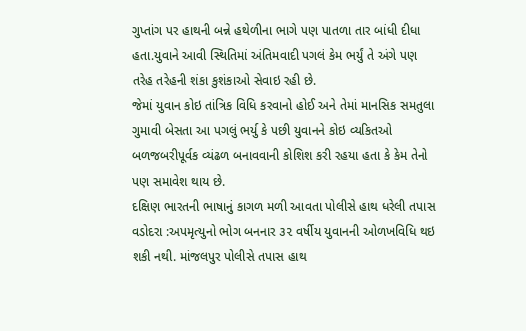ગુપ્તાંગ પર હાથની બન્ને હથેળીના ભાગે પણ પાતળા તાર બાંધી દીધા હતા.યુવાને આવી સ્થિતિમાં અંતિમવાદી પગલં કેમ ભર્યું તે અંગે પણ તરેહ તરેહની શંકા કુશંકાઓ સેવાઇ રહી છે.
જેમાં યુવાન કોઇ તાંત્રિક વિધિ કરવાનો હોઈ અને તેમાં માનસિક સમતુલા ગુમાવી બેસતા આ પગલું ભર્યુ કે પછી યુવાનને કોઇ વ્યકિતઓ બળજબરીપૂર્વક વ્યંઢળ બનાવવાની કોશિશ કરી રહયા હતા કે કેમ તેનો પણ સમાવેશ થાય છે.
દક્ષિણ ભારતની ભાષાનું કાગળ મળી આવતા પોલીસે હાથ ધરેલી તપાસ
વડોદરા :અપમૃત્યુનો ભોગ બનનાર ૩૨ વર્ષીય યુવાનની ઓળખવિધિ થઇ શકી નથી. માંજલપુર પોલીસે તપાસ હાથ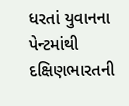ધરતાં યુવાનના પેન્ટમાંથી દક્ષિણભારતની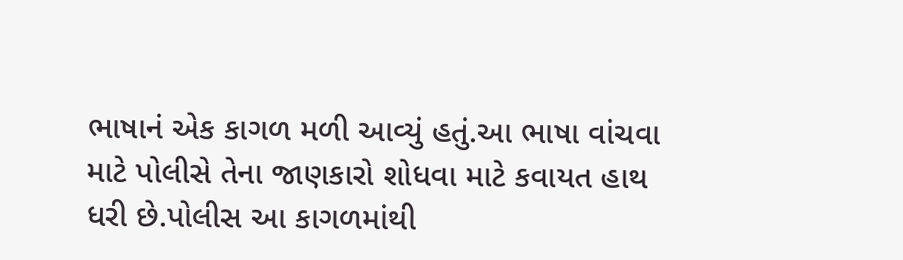ભાષાનં એક કાગળ મળી આવ્યું હતું.આ ભાષા વાંચવા માટે પોલીસે તેના જાણકારો શોધવા માટે કવાયત હાથ ધરી છે.પોલીસ આ કાગળમાંથી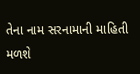તેના નામ સરનામાની માહિતી મળશે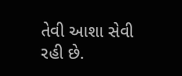તેવી આશા સેવી રહી છે.